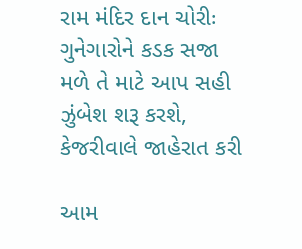રામ મંદિર દાન ચોરીઃ ગુનેગારોને કડક સજા મળે તે માટે આપ સહી ઝુંબેશ શરૂ કરશે, કેજરીવાલે જાહેરાત કરી

આમ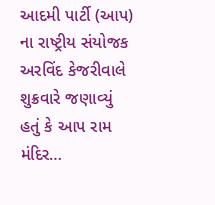આદમી પાર્ટી (આપ) ના રાષ્ટ્રીય સંયોજક અરવિંદ કેજરીવાલે શુક્રવારે જણાવ્યું હતું કે આપ રામ મંદિર…